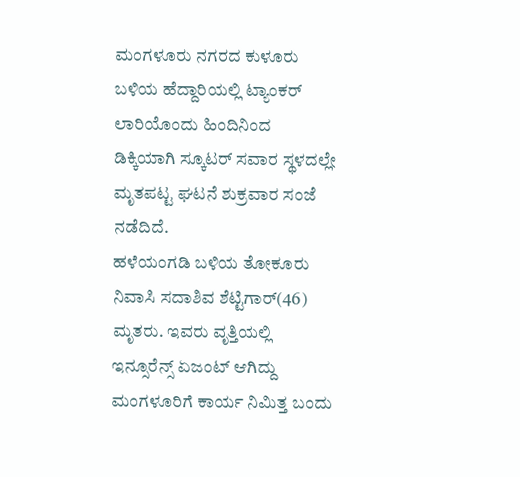ಮಂಗಳೂರು ನಗರದ ಕುಳೂರು ಬಳಿಯ ಹೆದ್ದಾರಿಯಲ್ಲಿ ಟ್ಯಾಂಕರ್ ಲಾರಿಯೊಂದು ಹಿಂದಿನಿಂದ ಡಿಕ್ಕಿಯಾಗಿ ಸ್ಕೂಟರ್ ಸವಾರ ಸ್ಥಳದಲ್ಲೇ ಮೃತಪಟ್ಟ ಘಟನೆ ಶುಕ್ರವಾರ ಸಂಜೆ ನಡೆದಿದೆ.
ಹಳೆಯಂಗಡಿ ಬಳಿಯ ತೋಕೂರು ನಿವಾಸಿ ಸದಾಶಿವ ಶೆಟ್ಟಿಗಾರ್(46) ಮೃತರು. ಇವರು ವೃತ್ತಿಯಲ್ಲಿ ಇನ್ಸೂರೆನ್ಸ್ ಏಜಂಟ್ ಆಗಿದ್ದು ಮಂಗಳೂರಿಗೆ ಕಾರ್ಯ ನಿಮಿತ್ತ ಬಂದು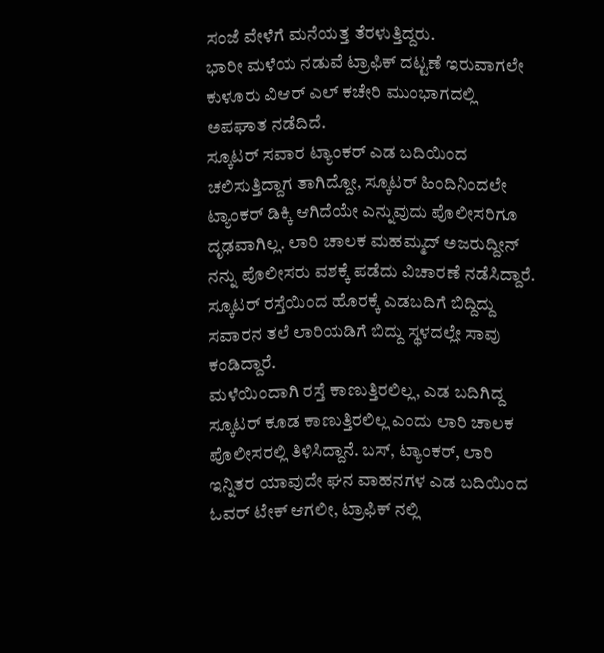ಸಂಜೆ ವೇಳೆಗೆ ಮನೆಯತ್ತ ತೆರಳುತ್ತಿದ್ದರು.
ಭಾರೀ ಮಳೆಯ ನಡುವೆ ಟ್ರಾಫಿಕ್ ದಟ್ಟಣೆ ಇರುವಾಗಲೇ ಕುಳೂರು ವಿಆರ್ ಎಲ್ ಕಚೇರಿ ಮುಂಭಾಗದಲ್ಲಿ ಅಪಘಾತ ನಡೆದಿದೆ.
ಸ್ಕೂಟರ್ ಸವಾರ ಟ್ಯಾಂಕರ್ ಎಡ ಬದಿಯಿಂದ ಚಲಿಸುತ್ತಿದ್ದಾಗ ತಾಗಿದ್ದೋ, ಸ್ಕೂಟರ್ ಹಿಂದಿನಿಂದಲೇ ಟ್ಯಾಂಕರ್ ಡಿಕ್ಕಿ ಆಗಿದೆಯೇ ಎನ್ನುವುದು ಪೊಲೀಸರಿಗೂ ದೃಢವಾಗಿಲ್ಲ. ಲಾರಿ ಚಾಲಕ ಮಹಮ್ಮದ್ ಅಜರುದ್ದೀನ್ ನನ್ನು ಪೊಲೀಸರು ವಶಕ್ಕೆ ಪಡೆದು ವಿಚಾರಣೆ ನಡೆಸಿದ್ದಾರೆ. ಸ್ಕೂಟರ್ ರಸ್ತೆಯಿಂದ ಹೊರಕ್ಕೆ ಎಡಬದಿಗೆ ಬಿದ್ದಿದ್ದು ಸವಾರನ ತಲೆ ಲಾರಿಯಡಿಗೆ ಬಿದ್ದು ಸ್ಥಳದಲ್ಲೇ ಸಾವು ಕಂಡಿದ್ದಾರೆ.
ಮಳೆಯಿಂದಾಗಿ ರಸ್ತೆ ಕಾಣುತ್ತಿರಲಿಲ್ಲ, ಎಡ ಬದಿಗಿದ್ದ ಸ್ಕೂಟರ್ ಕೂಡ ಕಾಣುತ್ತಿರಲಿಲ್ಲ ಎಂದು ಲಾರಿ ಚಾಲಕ ಪೊಲೀಸರಲ್ಲಿ ತಿಳಿಸಿದ್ದಾನೆ. ಬಸ್, ಟ್ಯಾಂಕರ್, ಲಾರಿ ಇನ್ನಿತರ ಯಾವುದೇ ಘನ ವಾಹನಗಳ ಎಡ ಬದಿಯಿಂದ ಓವರ್ ಟೇಕ್ ಆಗಲೀ, ಟ್ರಾಫಿಕ್ ನಲ್ಲಿ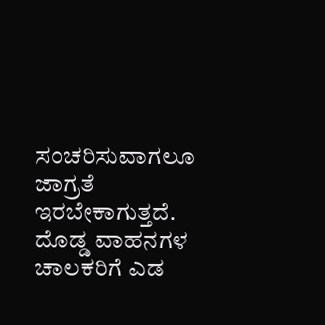ಸಂಚರಿಸುವಾಗಲೂ ಜಾಗ್ರತೆ ಇರಬೇಕಾಗುತ್ತದೆ. ದೊಡ್ಡ ವಾಹನಗಳ ಚಾಲಕರಿಗೆ ಎಡ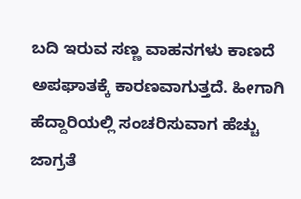ಬದಿ ಇರುವ ಸಣ್ಣ ವಾಹನಗಳು ಕಾಣದೆ ಅಪಘಾತಕ್ಕೆ ಕಾರಣವಾಗುತ್ತದೆ. ಹೀಗಾಗಿ ಹೆದ್ದಾರಿಯಲ್ಲಿ ಸಂಚರಿಸುವಾಗ ಹೆಚ್ಚು ಜಾಗ್ರತೆ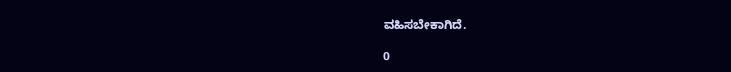ವಹಿಸಬೇಕಾಗಿದೆ.

0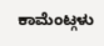ಕಾಮೆಂಟ್ಗಳು